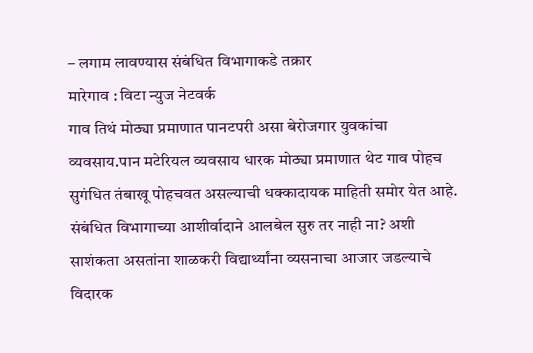– लगाम लावण्यास संबंधित विभागाकडे तक्रार
मारेगाव : विटा न्युज नेटवर्क
गाव तिथं मोठ्या प्रमाणात पानटपरी असा बेरोजगार युवकांचा व्यवसाय.पान मटेरियल व्यवसाय धारक मोठ्या प्रमाणात थेट गाव पोहच सुगंधित तंबाखू पोहचवत असल्याची धक्कादायक माहिती समोर येत आहे. संबंधित विभागाच्या आशीर्वादाने आलबेल सुरु तर नाही ना? अशी साशंकता असतांना शाळकरी विद्यार्थ्यांना व्यसनाचा आजार जडल्याचे विदारक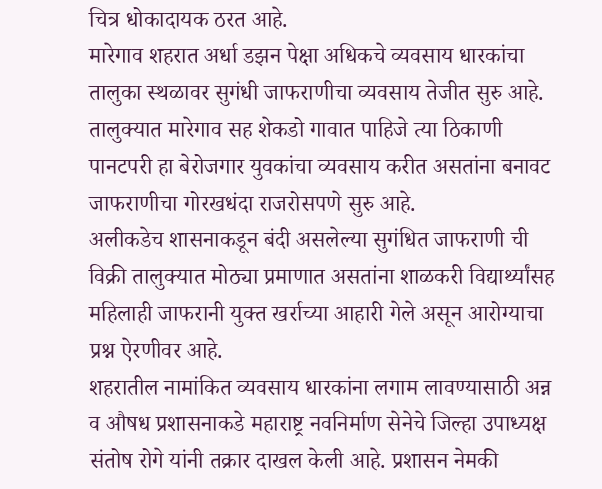चित्र धोकादायक ठरत आहे.
मारेगाव शहरात अर्धा डझन पेक्षा अधिकचे व्यवसाय धारकांचा तालुका स्थळावर सुगंधी जाफराणीचा व्यवसाय तेजीत सुरु आहे. तालुक्यात मारेगाव सह शेकडो गावात पाहिजे त्या ठिकाणी पानटपरी हा बेरोजगार युवकांचा व्यवसाय करीत असतांना बनावट जाफराणीचा गोरखधंदा राजरोसपणे सुरु आहे.
अलीकडेच शासनाकडून बंदी असलेल्या सुगंधित जाफराणी ची विक्री तालुक्यात मोठ्या प्रमाणात असतांना शाळकरी विद्यार्थ्यांसह महिलाही जाफरानी युक्त खर्राच्या आहारी गेले असून आरोग्याचा प्रश्न ऐरणीवर आहे.
शहरातील नामांकित व्यवसाय धारकांना लगाम लावण्यासाठी अन्न व औषध प्रशासनाकडे महाराष्ट्र नवनिर्माण सेनेचे जिल्हा उपाध्यक्ष संतोष रोगे यांनी तक्रार दाखल केली आहे. प्रशासन नेमकी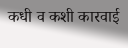कधी व कशी कारवाई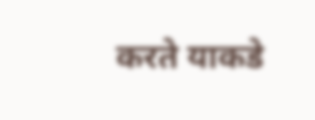करते याकडे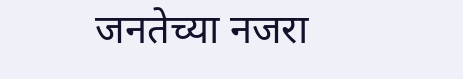जनतेच्या नजरा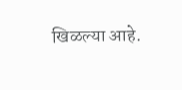खिळल्या आहे.